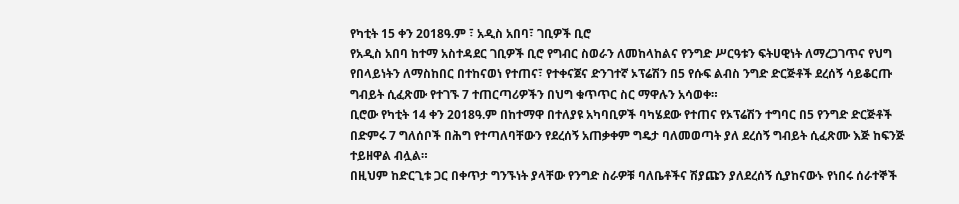የካቲት 15 ቀን 2018ዓ.ም ፣ አዲስ አበባ፣ ገቢዎች ቢሮ
የአዲስ አበባ ከተማ አስተዳደር ገቢዎች ቢሮ የግብር ስወራን ለመከላከልና የንግድ ሥርዓቱን ፍትሀዊነት ለማረጋገጥና የህግ የበላይነትን ለማስከበር በተከናወነ የተጠና፣ የተቀናጀና ድንገተኛ ኦፕሬሽን በ5 የሱፍ ልብስ ንግድ ድርጅቶች ደረሰኝ ሳይቆርጡ ግብይት ሲፈጽሙ የተገኙ 7 ተጠርጣሪዎችን በህግ ቁጥጥር ስር ማዋሉን አሳወቀ።
ቢሮው የካቲት 14 ቀን 2018ዓ.ም በከተማዋ በተለያዩ አካባቢዎች ባካሄደው የተጠና የኦፕሬሽን ተግባር በ5 የንግድ ድርጅቶች በድምሩ 7 ግለሰቦች በሕግ የተጣለባቸውን የደረሰኝ አጠቃቀም ግዴታ ባለመወጣት ያለ ደረሰኝ ግብይት ሲፈጽሙ እጅ ከፍንጅ ተይዘዋል ብሏል።
በዚህም ከድርጊቱ ጋር በቀጥታ ግንኙነት ያላቸው የንግድ ስራዎቹ ባለቤቶችና ሽያጩን ያለደረሰኝ ሲያከናውኑ የነበሩ ሰራተኞች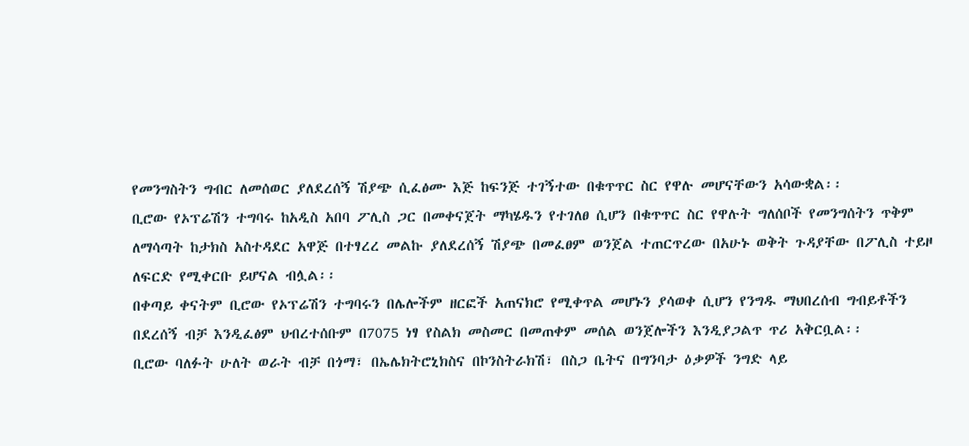የመንግስትን ግብር ለመሰወር ያለደረሰኝ ሽያጭ ሲፈፅሙ እጅ ከፍንጅ ተገኝተው በቁጥጥር ስር የዋሉ መሆናቸውን አሳውቋል፡፡
ቢሮው የኦፕሬሽን ተግባሩ ከአዲስ አበባ ፖሊስ ጋር በመቀናጀት ማካሄዱን የተገለፀ ሲሆን በቁጥጥር ስር የዋሉት ግለሰቦች የመንግሰትን ጥቅም ለማሳጣት ከታክስ አስተዳደር አዋጅ በተፃረረ መልኩ ያለደረሰኝ ሽያጭ በመፈፀም ወንጀል ተጠርጥረው በአሁኑ ወቅት ጉዳያቸው በፖሊስ ተይዞ ለፍርድ የሚቀርቡ ይሆናል ብሏል፡፡
በቀጣይ ቀናትም ቢሮው የኦፕሬሽን ተግባሩን በሌሎችም ዘርፎች አጠናክሮ የሚቀጥል መሆኑን ያሳወቀ ሲሆን የንግዱ ማህበረሰብ ግብይቶችን በደረሰኝ ብቻ እንዲፈፅም ህብረተሰቡም በ7075 ነፃ የስልክ መስመር በመጠቀም መሰል ወንጀሎችን እንዲያጋልጥ ጥሪ አቅርቧል፡፡
ቢሮው ባለፉት ሁለት ወራት ብቻ በጎማ፣ በኤሌክትሮኒክስና በኮንስትራክሽ፣ በስጋ ቤትና በግንባታ ዕቃዎች ንግድ ላይ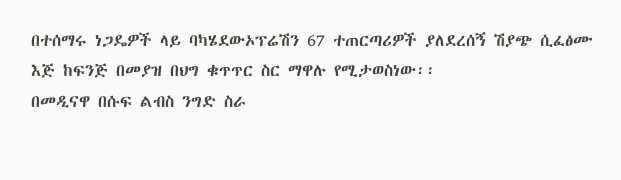በተሰማሩ ነጋዴዎች ላይ ባካሄደውኦፕሬሽን 67 ተጠርጣሪዎች ያለደረሰኝ ሽያጭ ሲፈፅሙ እጅ ከፍንጅ በመያዝ በህግ ቁጥጥር ስር ማዋሉ የሚታወስነው፡፡
በመዲናዋ በሱፍ ልብስ ንግድ ስራ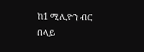ከ1 ሚሊዮን ብር በላይ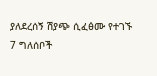ያለደረሰኝ ሽያጭ ሲፈፅሙ የተገኙ 7 ግለሰቦች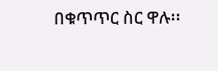በቁጥጥር ስር ዋሉ፡፡